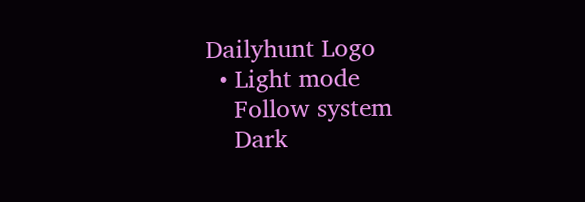Dailyhunt Logo
  • Light mode
    Follow system
    Dark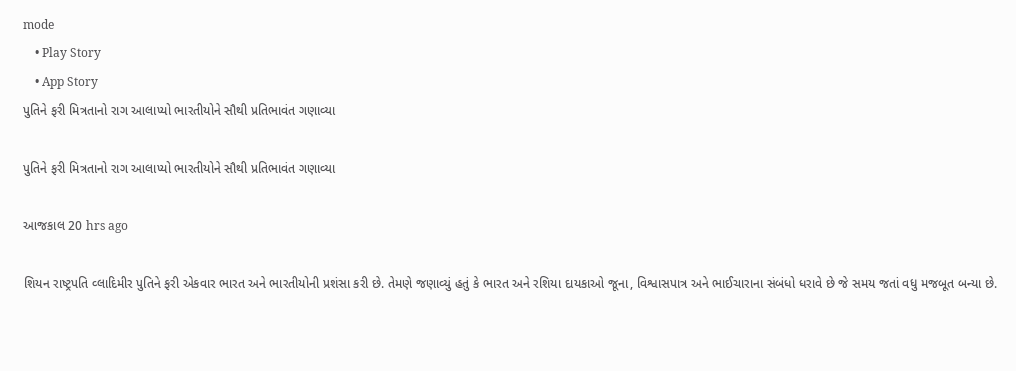mode
    • Play Story
    • App Story
પુતિને ફરી મિત્રતાનો રાગ આલાપ્યો ભારતીયોને સૌથી પ્રતિભાવંત ગણાવ્યા

પુતિને ફરી મિત્રતાનો રાગ આલાપ્યો ભારતીયોને સૌથી પ્રતિભાવંત ગણાવ્યા

આજકાલ 20 hrs ago

શિયન રાષ્ટ્રપતિ વ્લાદિમીર પુતિને ફરી એકવાર ભારત અને ભારતીયોની પ્રશંસા કરી છે. તેમણે જણાવ્યું હતું કે ભારત અને રશિયા દાયકાઓ જૂના, વિશ્વાસપાત્ર અને ભાઈચારાના સંબંધો ધરાવે છે જે સમય જતાં વધુ મજબૂત બન્યા છે.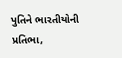પુતિને ભારતીયોની પ્રતિભા,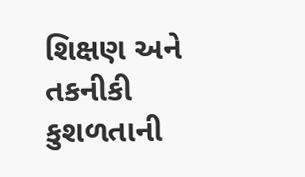શિક્ષણ અને તકનીકી કુશળતાની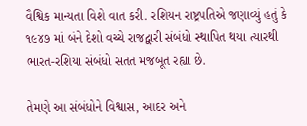વૈશ્વિક માન્યતા વિશે વાત કરી. રશિયન રાષ્ટ્રપતિએ જણાવ્યું હતું કે ૧૯૪૭ માં બંને દેશો વચ્ચે રાજદ્વારી સંબંધો સ્થાપિત થયા ત્યારથી ભારત-રશિયા સંબંધો સતત મજબૂત રહ્યા છે.

તેમણે આ સંબંધોને વિશ્વાસ, આદર અને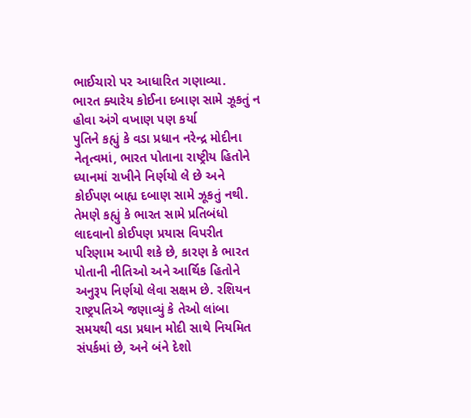ભાઈચારો પર આધારિત ગણાવ્યા.
ભારત ક્યારેય કોઈના દબાણ સામે ઝૂકતું ન હોવા અંગે વખાણ પણ કર્યા
પુતિને કહ્યું કે વડા પ્રધાન નરેન્દ્ર મોદીના નેતૃત્વમાં, ભારત પોતાના રાષ્ટ્રીય હિતોને ધ્યાનમાં રાખીને નિર્ણયો લે છે અને કોઈપણ બાહ્ય દબાણ સામે ઝૂકતું નથી. તેમણે કહ્યું કે ભારત સામે પ્રતિબંધો લાદવાનો કોઈપણ પ્રયાસ વિપરીત પરિણામ આપી શકે છે, કારણ કે ભારત પોતાની નીતિઓ અને આર્થિક હિતોને અનુરૂપ નિર્ણયો લેવા સક્ષમ છે. રશિયન રાષ્ટ્રપતિએ જણાવ્યું કે તેઓ લાંબા સમયથી વડા પ્રધાન મોદી સાથે નિયમિત સંપર્કમાં છે, અને બંને દેશો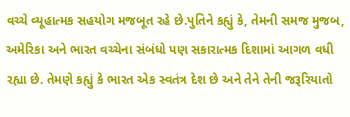વચ્ચે વ્યૂહાત્મક સહયોગ મજબૂત રહે છે.પુતિને કહ્યું કે, તેમની સમજ મુજબ, અમેરિકા અને ભારત વચ્ચેના સંબંધો પણ સકારાત્મક દિશામાં આગળ વધી રહ્યા છે. તેમણે કહ્યું કે ભારત એક સ્વતંત્ર દેશ છે અને તેને તેની જરૂરિયાતો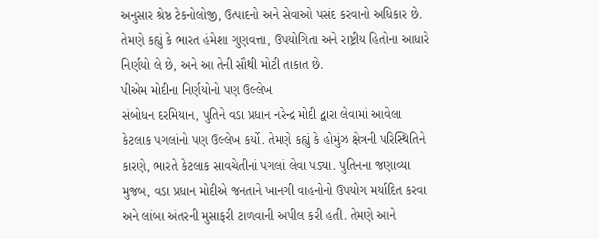અનુસાર શ્રેષ્ઠ ટેકનોલોજી, ઉત્પાદનો અને સેવાઓ પસંદ કરવાનો અધિકાર છે. તેમણે કહ્યું કે ભારત હંમેશા ગુણવત્તા, ઉપયોગિતા અને રાષ્ટ્રીય હિતોના આધારે નિર્ણયો લે છે, અને આ તેની સૌથી મોટી તાકાત છે.
પીએમ મોદીના નિર્ણયોનો પણ ઉલ્લેખ
સંબોધન દરમિયાન, પુતિને વડા પ્રધાન નરેન્દ્ર મોદી દ્વારા લેવામાં આવેલા કેટલાક પગલાંનો પણ ઉલ્લેખ કર્યો. તેમણે કહ્યું કે હોમુંઝ ક્ષેત્રની પરિસ્થિતિને કારણે, ભારતે કેટલાક સાવચેતીનાં પગલાં લેવા પડ્યા. પુતિનના જણાવ્યા મુજબ, વડા પ્રધાન મોદીએ જનતાને ખાનગી વાહનોનો ઉપયોગ મર્યાદિત કરવા અને લાંબા અંતરની મુસાફરી ટાળવાની અપીલ કરી હતી. તેમણે આને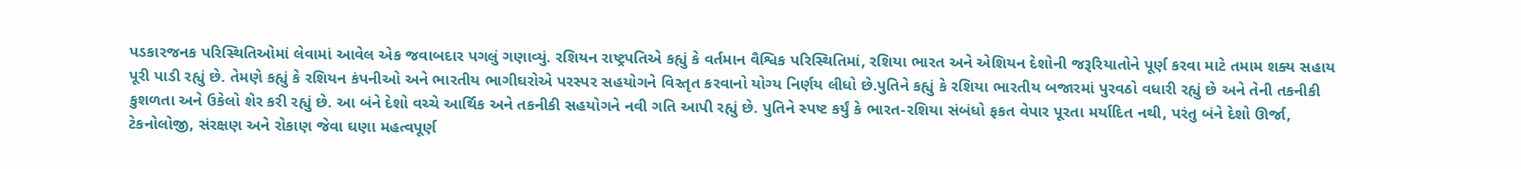પડકારજનક પરિસ્થિતિઓમાં લેવામાં આવેલ એક જવાબદાર પગલું ગણાવ્યું. રશિયન રાષ્ટ્રપતિએ કહ્યું કે વર્તમાન વૈશ્વિક પરિસ્થિતિમાં, રશિયા ભારત અને એશિયન દેશોની જરૂરિયાતોને પૂર્ણ કરવા માટે તમામ શક્ય સહાય પૂરી પાડી રહ્યું છે. તેમણે કહ્યું કે રશિયન કંપનીઓ અને ભારતીય ભાગીઘરોએ પરસ્પર સહયોગને વિસ્તૃત કરવાનો યોગ્ય નિર્ણય લીધો છે.પુતિને કહ્યું કે રશિયા ભારતીય બજારમાં પુરવઠો વધારી રહ્યું છે અને તેની તકનીકી કુશળતા અને ઉકેલો શેર કરી રહ્યું છે. આ બંને દેશો વચ્ચે આર્થિક અને તકનીકી સહયોગને નવી ગતિ આપી રહ્યું છે. પુતિને સ્પષ્ટ કર્યું કે ભારત-રશિયા સંબંધો ફકત વેપાર પૂરતા મર્યાદિત નથી, પરંતુ બંને દેશો ઊર્જા, ટેકનોલોજી, સંરક્ષણ અને રોકાણ જેવા ઘણા મહત્વપૂર્ણ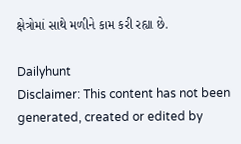ક્ષેત્રોમાં સાથે મળીને કામ કરી રહ્યા છે.

Dailyhunt
Disclaimer: This content has not been generated, created or edited by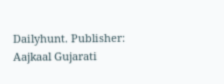Dailyhunt. Publisher: Aajkaal Gujarati